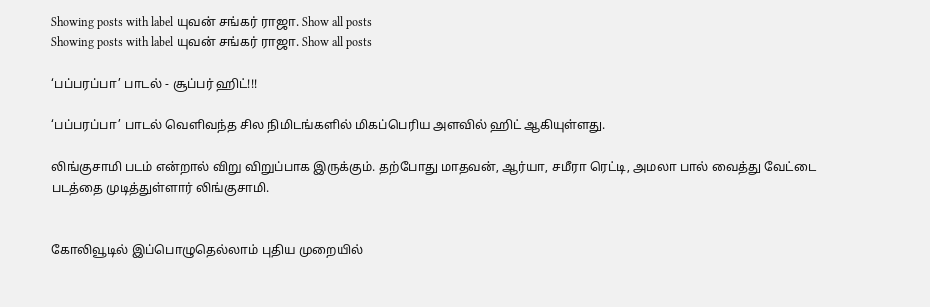Showing posts with label யுவன் சங்கர் ராஜா. Show all posts
Showing posts with label யுவன் சங்கர் ராஜா. Show all posts

‘பப்பரப்பா’ பாடல் - சூப்பர் ஹிட்!!!

‘பப்பரப்பா’ பாடல் வெளிவந்த சில நிமிடங்களில் மிகப்பெரிய அளவில் ஹிட் ஆகியுள்ளது.

லிங்குசாமி படம் என்றால் விறு விறுப்பாக இருக்கும். தற்போது மாதவன், ஆர்யா, சமீரா ரெட்டி, அமலா பால் வைத்து வேட்டை படத்தை முடித்துள்ளார் லிங்குசாமி.


கோலிவூடில் இப்பொழுதெல்லாம் புதிய முறையில்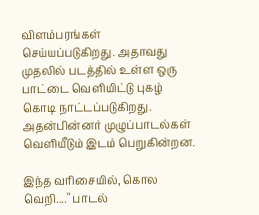விளம்பரங்கள் செய்யப்படுகிறது. அதாவது முதலில் படத்தில் உள்ள ஒரு பாட்டை வெளியிட்டு புகழ் கொடி நாட்டப்படுகிறது. அதன்பின்னர் முழுப்பாடல்கள் வெளியீடும் இடம் பெறுகின்றன.

இந்த வரிசையில், கொல வெறி...." பாடல்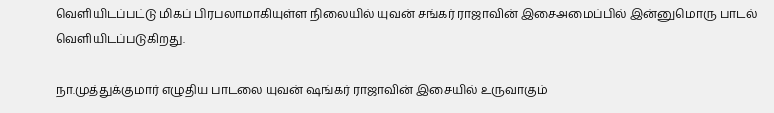வெளியிடப்பட்டு மிகப் பிரபலாமாகியுள்ள நிலையில் யுவன் சங்கர் ராஜாவின் இசைஅமைப்பில் இன்னுமொரு பாடல் வெளியிடப்படுகிறது.

நா.முத்துக்குமார் எழுதிய பாடலை யுவன் ஷங்கர் ராஜாவின் இசையில் உருவாகும்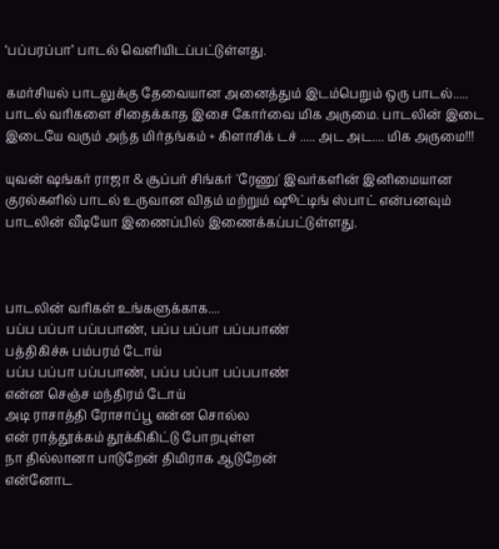‘பப்பரப்பா’ பாடல் வெளியிடப்பட்டுள்ளது.

கமர்சியல் பாடலுக்கு தேவையான அனைத்தும் இடம்பெறும் ஒரு பாடல்..... பாடல் வரிகளை சிதைக்காத இசை கோர்வை மிக அருமை. பாடலின் இடை இடையே வரும் அந்த மிர்தங்கம் + கிளாசிக் டச் ..... அட அட.... மிக அருமை!!!

யுவன் ஷங்கர் ராஜா & சூப்பர் சிங்கர் 'ரேணு' இவர்களின் இனிமையான குரல்களில் பாடல் உருவான விதம் மற்றும் ஷூட்டிங் ஸ்பாட் என்பனவும் பாடலின் வீடியோ இணைப்பில் இணைக்கப்பட்டுள்ளது.



பாடலின் வரிகள் உங்களுக்காக....
பப்ப பப்பா பப்பபாண், பப்ப பப்பா பப்பபாண்
பத்திகிச்சு பம்பரம் டோய்
பப்ப பப்பா பப்பபாண், பப்ப பப்பா பப்பபாண்
என்ன செஞ்ச மந்திரம் டோய்
அடி ராசாத்தி ரோசாப்பூ என்ன சொல்ல
என் ராத்தூக்கம் தூக்கிகிட்டு போறபுள்ள
நா தில்லானா பாடுறேன் திமிராக ஆடுறேன்
என்னோட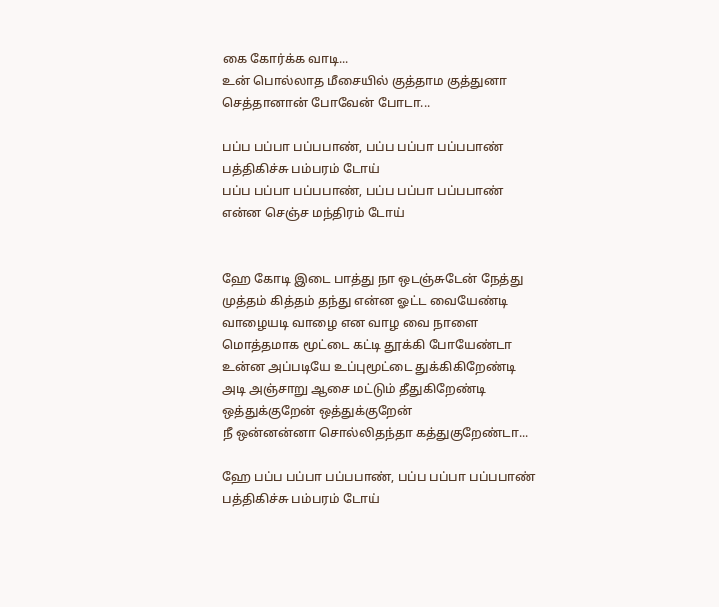கை கோர்க்க வாடி...
உன் பொல்லாத மீசையில் குத்தாம குத்துனா
செத்தானான் போவேன் போடா...

பப்ப பப்பா பப்பபாண், பப்ப பப்பா பப்பபாண்
பத்திகிச்சு பம்பரம் டோய்
பப்ப பப்பா பப்பபாண், பப்ப பப்பா பப்பபாண்
என்ன செஞ்ச மந்திரம் டோய்


ஹே கோடி இடை பாத்து நா ஒடஞ்சுடேன் நேத்து
முத்தம் கித்தம் தந்து என்ன ஓட்ட வையேண்டி
வாழையடி வாழை என வாழ வை நாளை
மொத்தமாக மூட்டை கட்டி தூக்கி போயேண்டா
உன்ன அப்படியே உப்புமூட்டை துக்கிகிறேண்டி
அடி அஞ்சாறு ஆசை மட்டும் தீதுகிறேண்டி
ஒத்துக்குறேன் ஒத்துக்குறேன்
நீ ஒன்னன்னா சொல்லிதந்தா கத்துகுறேண்டா...

ஹே பப்ப பப்பா பப்பபாண், பப்ப பப்பா பப்பபாண்
பத்திகிச்சு பம்பரம் டோய்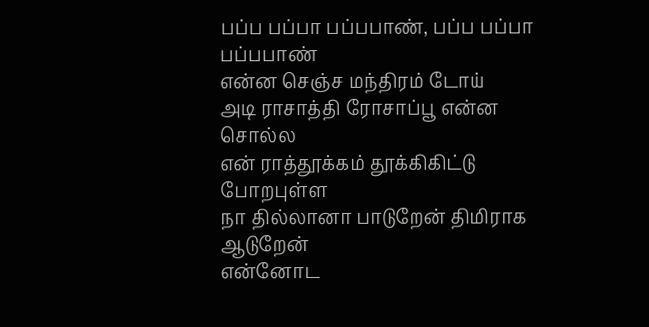பப்ப பப்பா பப்பபாண், பப்ப பப்பா பப்பபாண்
என்ன செஞ்ச மந்திரம் டோய்
அடி ராசாத்தி ரோசாப்பூ என்ன சொல்ல
என் ராத்தூக்கம் தூக்கிகிட்டு போறபுள்ள
நா தில்லானா பாடுறேன் திமிராக ஆடுறேன்
என்னோட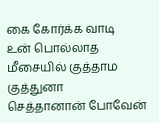கை கோர்க்க வாடி
உன் பொல்லாத மீசையில் குத்தாம குத்துனா
செத்தானான் போவேன்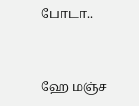போடா..


ஹே மஞ்ச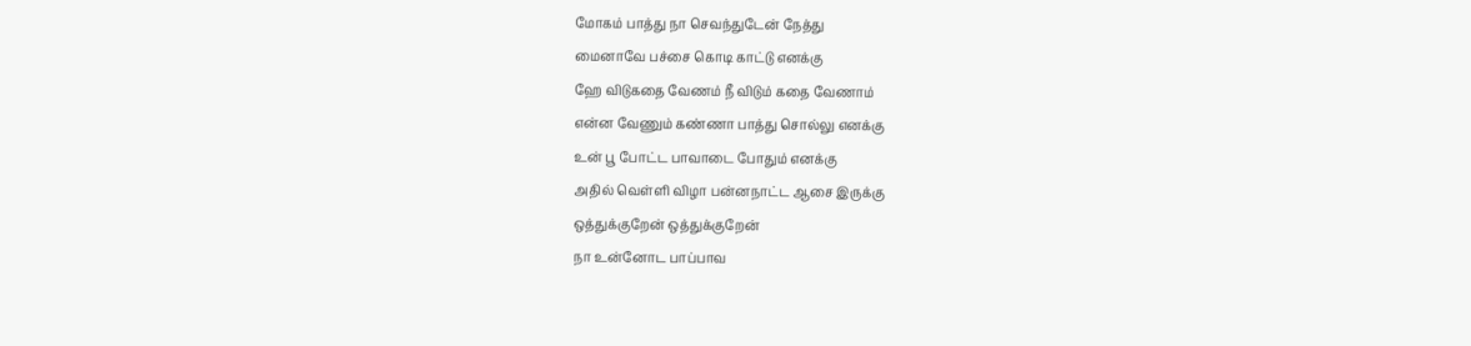மோகம் பாத்து நா செவந்துடேன் நேத்து
மைனாவே பச்சை கொடி காட்டு எனக்கு
ஹே விடுகதை வேணம் நீ விடும் கதை வேணாம்
என்ன வேணும் கண்ணா பாத்து சொல்லு எனக்கு
உன் பூ போட்ட பாவாடை போதும் எனக்கு
அதில் வெள்ளி விழா பன்னநாட்ட ஆசை இருக்கு
ஒத்துக்குறேன் ஒத்துக்குறேன்
நா உன்னோட பாப்பாவ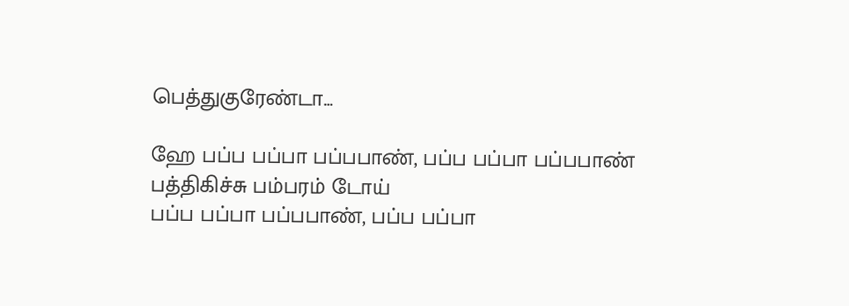பெத்துகுரேண்டா...

ஹே பப்ப பப்பா பப்பபாண், பப்ப பப்பா பப்பபாண்
பத்திகிச்சு பம்பரம் டோய்
பப்ப பப்பா பப்பபாண், பப்ப பப்பா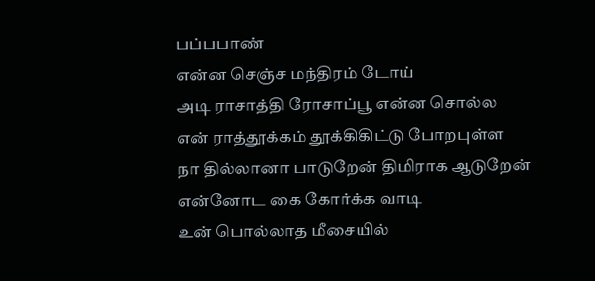பப்பபாண்
என்ன செஞ்ச மந்திரம் டோய்
அடி ராசாத்தி ரோசாப்பூ என்ன சொல்ல
என் ராத்தூக்கம் தூக்கிகிட்டு போறபுள்ள
நா தில்லானா பாடுறேன் திமிராக ஆடுறேன்
என்னோட கை கோர்க்க வாடி
உன் பொல்லாத மீசையில்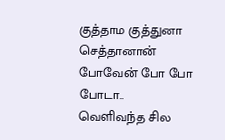குத்தாம குத்துனா
செத்தானான் போவேன் போ போ போடா..
வெளிவந்த சில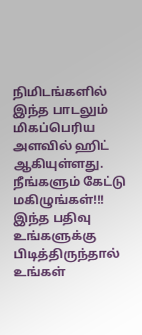நிமிடங்களில் இந்த பாடலும் மிகப்பெரிய அளவில் ஹிட் ஆகியுள்ளது. நீங்களும் கேட்டு மகிழுங்கள்!!!
இந்த பதிவு உங்களுக்கு பிடித்திருந்தால் உங்கள்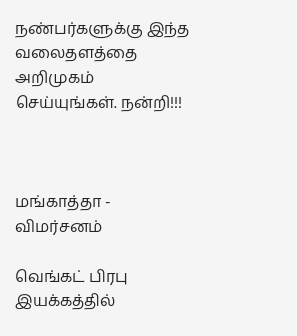நண்பர்களுக்கு இந்த வலைதளத்தை அறிமுகம் செய்யுங்கள். நன்றி!!!



மங்காத்தா - விமர்சனம்

வெங்கட் பிரபு இயக்கத்தில்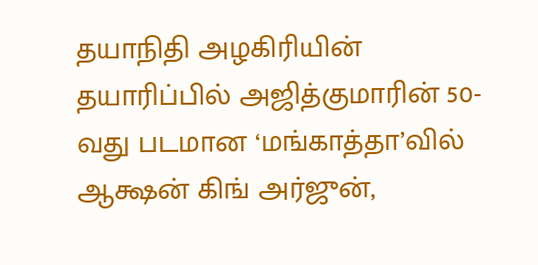தயாநிதி அழகிரியின் தயாரிப்பில் அஜித்குமாரின் 50-வது படமான ‘மங்காத்தா’வில் ஆக்ஷன் கிங் அர்ஜுன்,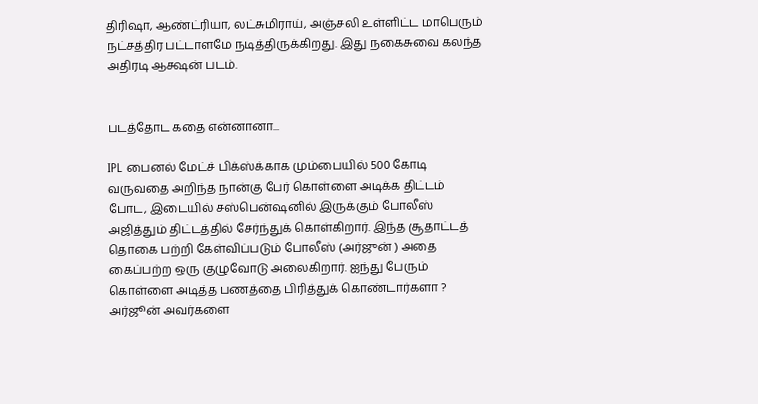திரிஷா, ஆண்ட்ரியா, லட்சுமிராய், அஞ்சலி உள்ளிட்ட மாபெரும் நட்சத்திர பட்டாளமே நடித்திருக்கிறது. இது நகைசுவை கலந்த அதிரடி ஆக்ஷன் படம்.


படத்தோட கதை என்னானா...

IPL பைனல் மேட்ச் பிக்ஸ்க்காக மும்பையில் 500 கோடி வருவதை அறிந்த நான்கு பேர் கொள்ளை அடிக்க திட்டம் போட, இடையில் சஸ்பென்ஷனில் இருக்கும் போலீஸ் அஜித்தும் திட்டத்தில் சேர்ந்துக் கொள்கிறார். இந்த சூதாட்டத் தொகை பற்றி கேள்விப்படும் போலீஸ் (அர்ஜுன் ) அதை கைப்பற்ற ஒரு குழுவோடு அலைகிறார். ஐந்து பேரும் கொள்ளை அடித்த பணத்தை பிரித்துக் கொண்டார்களா ? அர்ஜூன் அவர்களை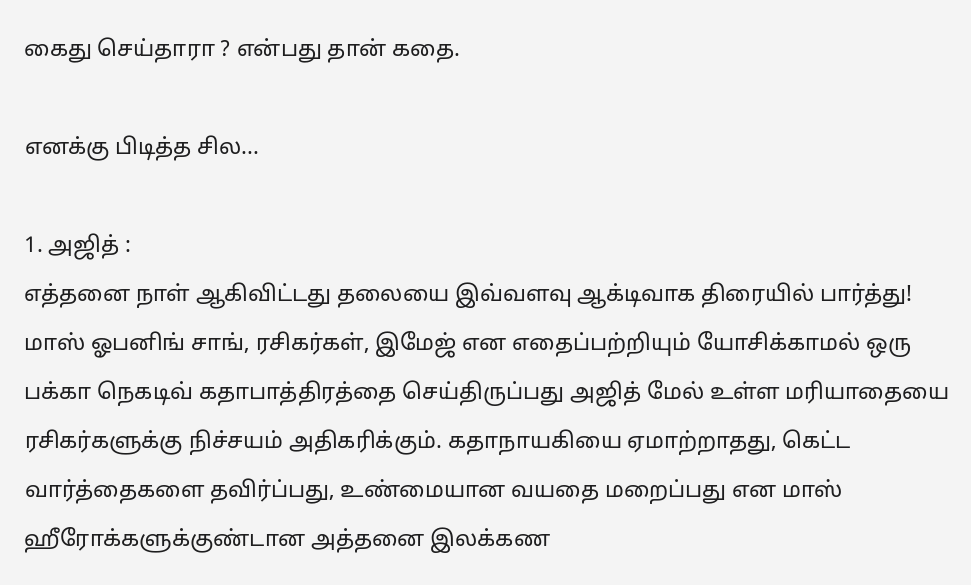கைது செய்தாரா ? என்பது தான் கதை.

எனக்கு பிடித்த சில...

1. அஜித் :
எத்தனை நாள் ஆகிவிட்டது தலையை இவ்வளவு ஆக்டிவாக திரையில் பார்த்து! மாஸ் ஓபனிங் சாங், ரசிகர்கள், இமேஜ் என எதைப்பற்றியும் யோசிக்காமல் ஒரு பக்கா நெகடிவ் கதாபாத்திரத்தை செய்திருப்பது அஜித் மேல் உள்ள மரியாதையை ரசிகர்களுக்கு நிச்சயம் அதிகரிக்கும். கதாநாயகியை ஏமாற்றாதது, கெட்ட வார்த்தைகளை தவிர்ப்பது, உண்மையான வயதை மறைப்பது என மாஸ் ஹீரோக்களுக்குண்டான அத்தனை இலக்கண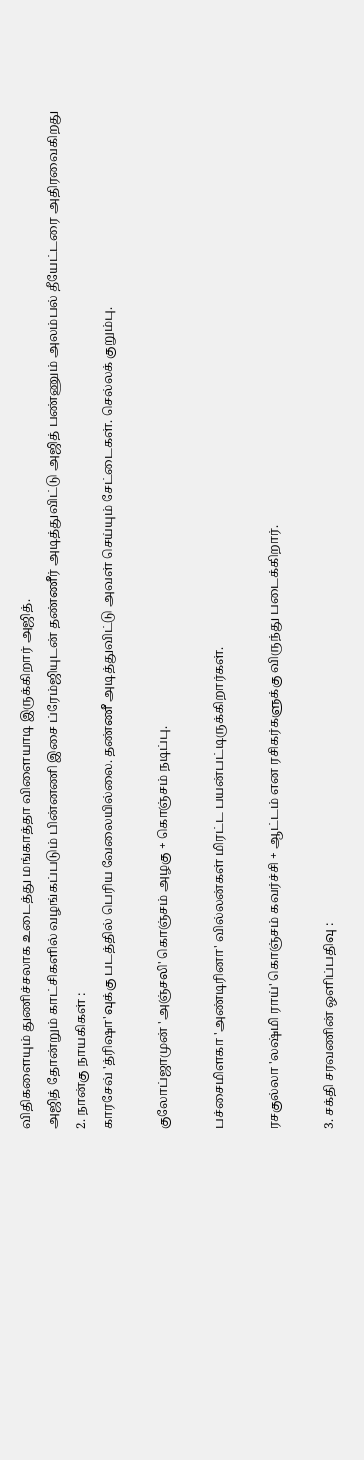விதிகளையும் துணிச்சலாக உடைத்து மங்காத்தா விளையாடி இருக்கிறார் அஜித்.
அஜித் தோன்றும் காட்சிகளில் வழங்கப்படும் பின்னணி இசை ப்ரேம்ஜியுடன் தண்ணீர் அடித்துவிட்டு அஜித் பண்ணும் அலம்பல் தீயேட்டரை அதிரவைகிறது
2. நான்கு நாயகிகள் :
காரசேவ் 'த்ரிஷா'வுக்கு படத்தில் பெரிய வேலையில்லை. தண்ணீ அடித்துவிட்டு அவள் செய்யும் சேட்டைகள். செல்லக் குறும்பு.

குலோப்ஜாமுன் 'அஞ்சலி' கொஞ்சம் அழகு + கொஞ்சம் நடிப்பு.

பச்சைமிளகா 'அண்டிரினா' வில்லன்கள் மிரட்ட பயன்பட்டிருக்கிறார்கள்.

ரசகுல்லா 'லஷ்மி ராய்' கொஞ்சம் கவர்ச்சி + ஆட்டம் என ரசிகர்களுக்கு விருந்து படைக்கிறார்.

3. சக்தி சரவணின் ஒளிப்பதிவு :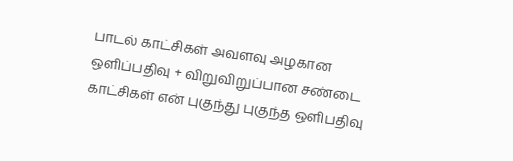பாடல் காட்சிகள் அவளவு அழகான ஒளிப்பதிவு + விறுவிறுப்பான சண்டை காட்சிகள் என் புகுந்து புகுந்த ஒளிபதிவு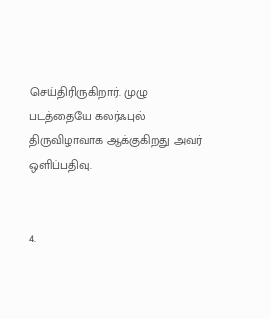செய்திரிருகிறார். முழு படத்தையே கலர்ஃபுல் திருவிழாவாக ஆக்குகிறது அவர் ஒளிப்பதிவு.


4.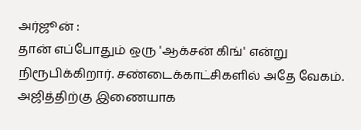அர்ஜூன் :
தான் எப்போதும் ஒரு 'ஆக்சன் கிங்' என்று நிரூபிக்கிறார். சண்டைக்காட்சிகளில் அதே வேகம். அஜித்திற்கு இணையாக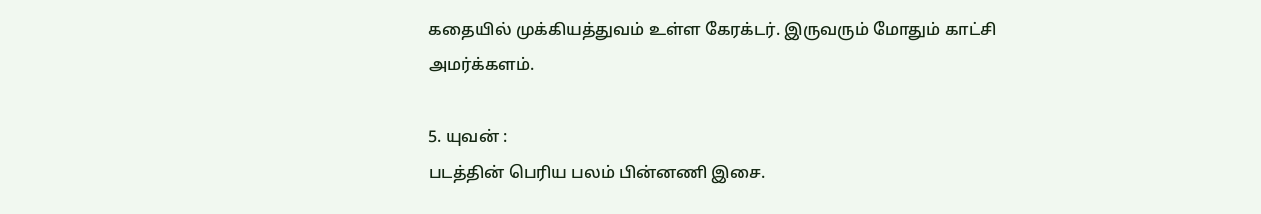கதையில் முக்கியத்துவம் உள்ள கேரக்டர். இருவரும் மோதும் காட்சி அமர்க்களம்.

5. யுவன் :
படத்தின் பெரிய பலம் பின்னணி இசை.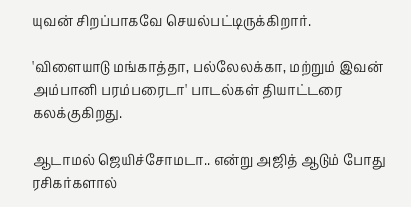யுவன் சிறப்பாகவே செயல்பட்டிருக்கிறார்.

'விளையாடு மங்காத்தா, பல்லேலக்கா, மற்றும் இவன் அம்பானி பரம்பரைடா' பாடல்கள் தியாட்டரை கலக்குகிறது.

ஆடாமல் ஜெயிச்சோமடா.. என்று அஜித் ஆடும் போது ரசிகர்களால்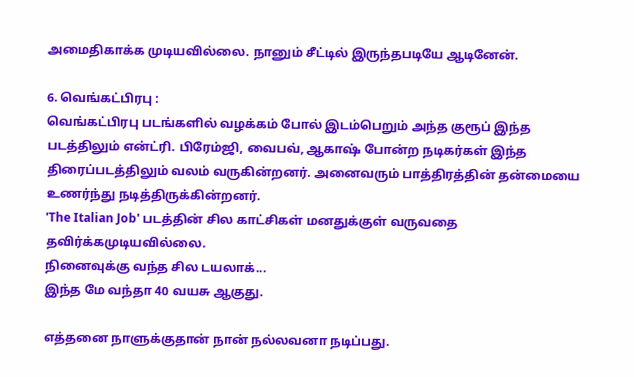அமைதிகாக்க முடியவில்லை. நானும் சீட்டில் இருந்தபடியே ஆடினேன்.

6. வெங்கட்பிரபு :
வெங்கட்பிரபு படங்களில் வழக்கம் போல் இடம்பெறும் அந்த குரூப் இந்த படத்திலும் என்ட்ரி. பிரேம்ஜி, வைபவ், ஆகாஷ் போன்ற நடிகர்கள் இந்த திரைப்படத்திலும் வலம் வருகின்றனர். அனைவரும் பாத்திரத்தின் தன்மையை உணர்ந்து நடித்திருக்கின்றனர்.
'The Italian Job' படத்தின் சில காட்சிகள் மனதுக்குள் வருவதை தவிர்க்கமுடியவில்லை.
நினைவுக்கு வந்த சில டயலாக்...
இந்த மே வந்தா 40 வயசு ஆகுது.

எத்தனை நாளுக்குதான் நான் நல்லவனா நடிப்பது.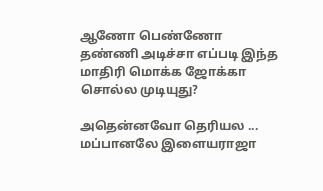ஆணோ பெண்ணோ தண்ணி அடிச்சா எப்படி இந்த மாதிரி மொக்க ஜோக்கா சொல்ல முடியுது?

அதென்னவோ தெரியல ... மப்பானலே இளையராஜா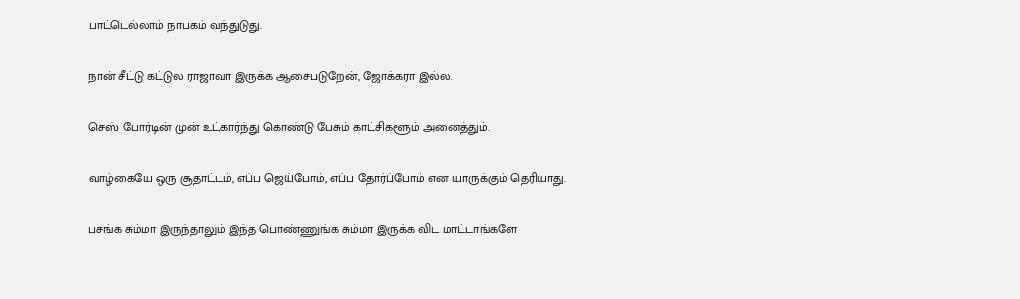பாட்டெல்லாம் நாபகம் வந்துடுது.

நான் சீட்டு கட்டுல ராஜாவா இருக்க ஆசைபடுறேன், ஜோக்கரா இல்ல.

செஸ் போர்டின் முன் உட்கார்ந்து கொண்டு பேசும் காட்சிகளூம் அனைத்தும்.

வாழ்கையே ஒரு சூதாட்டம், எப்ப ஜெய்போம், எப்ப தோர்ப்போம் என யாருக்கும் தெரியாது.

பசங்க சும்மா இருந்தாலும் இந்த பொண்ணுங்க சும்மா இருக்க விட மாட்டாங்களே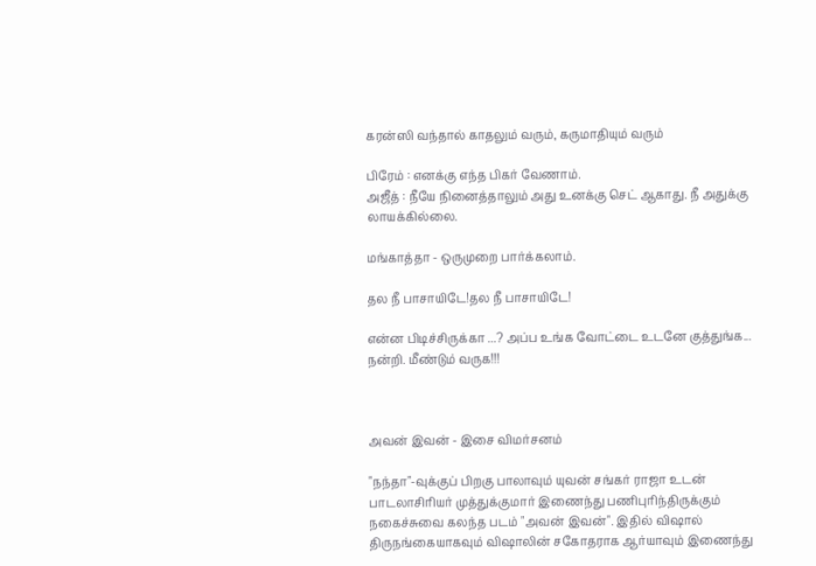கரன்ஸி வந்தால் காதலும் வரும், கருமாதியும் வரும்

பிரேம் : எனக்கு எந்த பிகர் வேணாம்.
அஜீத் : நீயே நினைத்தாலும் அது உனக்கு செட் ஆகாது. நீ அதுக்கு லாயக்கில்லை.

மங்காத்தா - ஒருமுறை பார்க்கலாம்.

தல நீ பாசாயிடே!தல நீ பாசாயிடே!

என்ன பிடிச்சிருக்கா ...? அப்ப உங்க வோட்டை உடனே குத்துங்க... நன்றி. மீண்டும் வருக!!!



அவன் இவன் - இசை விமர்சனம்

"நந்தா"-வுக்குப் பிறகு பாலாவும் யுவன் சங்கர் ராஜா உடன் பாடலாசிரியர் முத்துக்குமார் இணைந்து பணிபுரிந்திருக்கும் நகைச்சுவை கலந்த படம் "அவன் இவன்". இதில் விஷால் திருநங்கையாகவும் விஷாலின் சகோதராக ஆர்யாவும் இணைந்து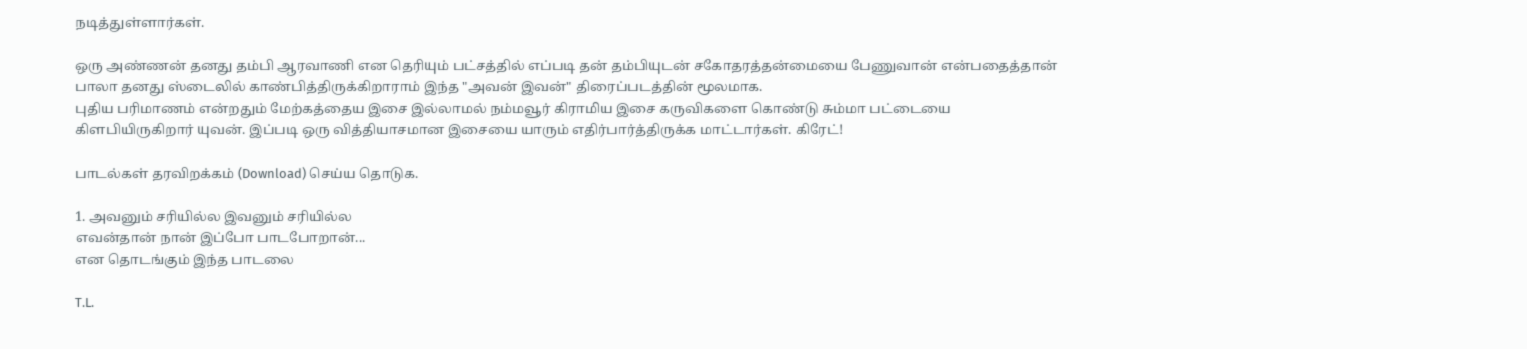நடித்துள்ளார்கள்.

ஒரு அண்ணன் தனது தம்பி ஆரவாணி என தெரியும் பட்சத்தில் எப்படி தன் தம்பியுடன் சகோதரத்தன்மையை பேணுவான் என்பதைத்தான் பாலா தனது ஸ்டைலில் காண்பித்திருக்கிறாராம் இந்த "அவன் இவன்" திரைப்படத்தின் மூலமாக.
புதிய பரிமாணம் என்றதும் மேற்கத்தைய இசை இல்லாமல் நம்மவூர் கிராமிய இசை கருவிகளை கொண்டு சும்மா பட்டையை கிளபியிருகிறார் யுவன். இப்படி ஒரு வித்தியாசமான இசையை யாரும் எதிர்பார்த்திருக்க மாட்டார்கள். கிரேட்!

பாடல்கள் தரவிறக்கம் (Download) செய்ய தொடுக.

1. அவனும் சரியில்ல இவனும் சரியில்ல
எவன்தான் நான் இப்போ பாடபோறான்...
என தொடங்கும் இந்த பாடலை

T.L.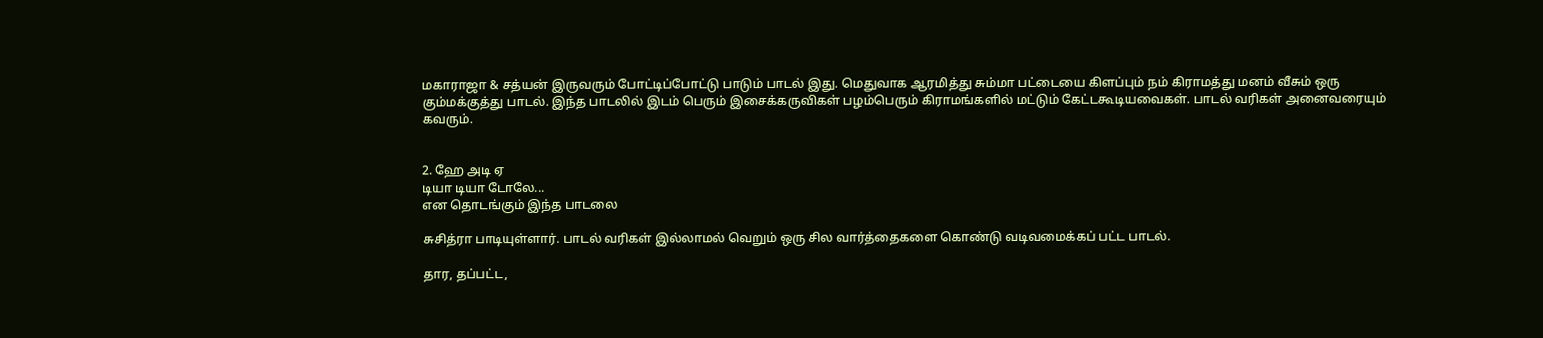மகாராஜா & சத்யன் இருவரும் போட்டிப்போட்டு பாடும் பாடல் இது. மெதுவாக ஆரமித்து சும்மா பட்டையை கிளப்பும் நம் கிராமத்து மனம் வீசும் ஒரு கும்மக்குத்து பாடல். இந்த பாடலில் இடம் பெரும் இசைக்கருவிகள் பழம்பெரும் கிராமங்களில் மட்டும் கேட்டகூடியவைகள். பாடல் வரிகள் அனைவரையும் கவரும்.


2. ஹே அடி ஏ
டியா டியா டோலே...
என தொடங்கும் இந்த பாடலை

சுசித்ரா பாடியுள்ளார். பாடல் வரிகள் இல்லாமல் வெறும் ஒரு சில வார்த்தைகளை கொண்டு வடிவமைக்கப் பட்ட பாடல்.

தார, தப்பட்ட,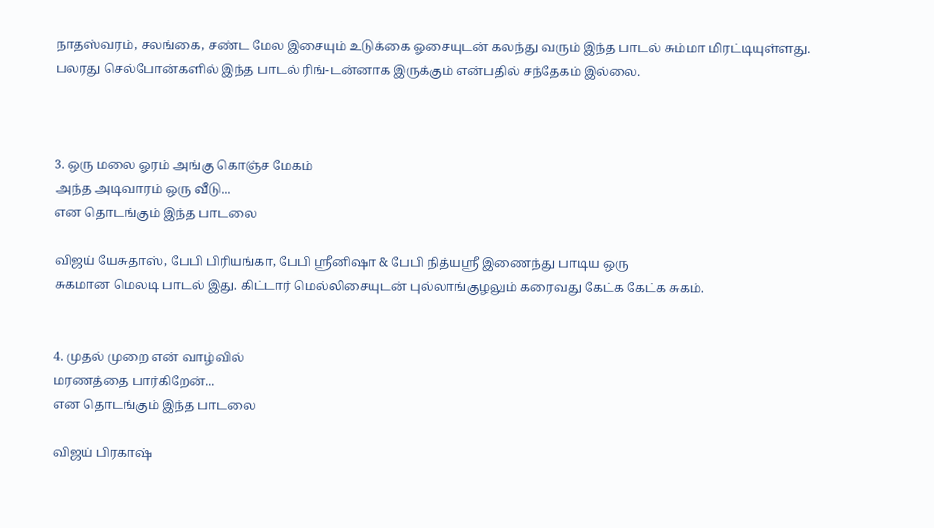நாதஸ்வரம், சலங்கை, சண்ட மேல இசையும் உடுக்கை ஓசையுடன் கலந்து வரும் இந்த பாடல் சும்மா மிரட்டியுள்ளது. பலரது செல்போன்களில் இந்த பாடல் ரிங்-டன்னாக இருக்கும் என்பதில் சந்தேகம் இல்லை.



3. ஒரு மலை ஓரம் அங்கு கொஞ்ச மேகம்
அந்த அடிவாரம் ஒரு வீடு...
என தொடங்கும் இந்த பாடலை

விஜய் யேசுதாஸ், பேபி பிரியங்கா, பேபி ஸ்ரீனிஷா & பேபி நித்யஸ்ரீ இணைந்து பாடிய ஒரு
சுகமான மெலடி பாடல் இது. கிட்டார் மெல்லிசையுடன் புல்லாங்குழலும் கரைவது கேட்க கேட்க சுகம்.


4. முதல் முறை என் வாழ்வில்
மரணத்தை பார்கிறேன்...
என தொடங்கும் இந்த பாடலை

விஜய் பிரகாஷ்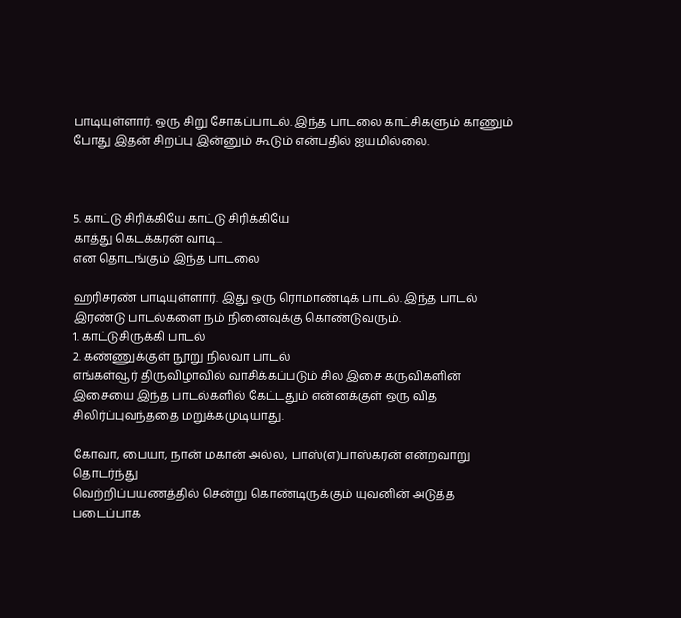பாடியுள்ளார். ஒரு சிறு சோகப்பாடல். இந்த பாடலை காட்சிகளும் காணும் போது இதன் சிறப்பு இன்னும் கூடும் என்பதில் ஐயமில்லை.



5. காட்டு சிரிக்கியே காட்டு சிரிக்கியே
காத்து கெடக்கரன் வாடி...
என தொடங்கும் இந்த பாடலை

ஹரிசரண் பாடியுள்ளார். இது ஒரு ரொமாண்டிக் பாடல். இந்த பாடல் இரண்டு பாடல்களை நம் நினைவுக்கு கொண்டுவரும்.
1. காட்டுசிருக்கி பாடல்
2. கண்ணுக்குள் நூறு நிலவா பாடல்
எங்கள்வூர் திருவிழாவில் வாசிக்கப்படும் சில இசை கருவிகளின் இசையை இந்த பாடல்களில் கேட்டதும் என்னக்குள் ஒரு வித சிலிர்ப்புவந்ததை மறுக்கமுடியாது.

கோவா, பையா, நான் மகான் அல்ல, பாஸ்(எ)பாஸ்கரன் என்றவாறு தொடர்ந்து
வெற்றிப்பயணத்தில் சென்று கொண்டிருக்கும் யுவனின் அடுத்த படைப்பாக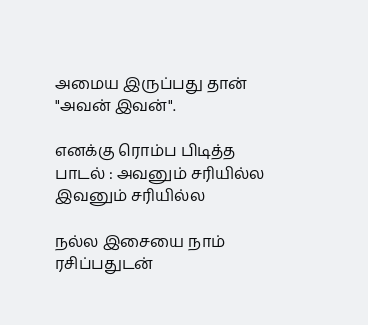அமைய இருப்பது தான் "அவன் இவன்".

எனக்கு ரொம்ப பிடித்த பாடல் : அவனும் சரியில்ல இவனும் சரியில்ல

நல்ல இசையை நாம் ரசிப்பதுடன்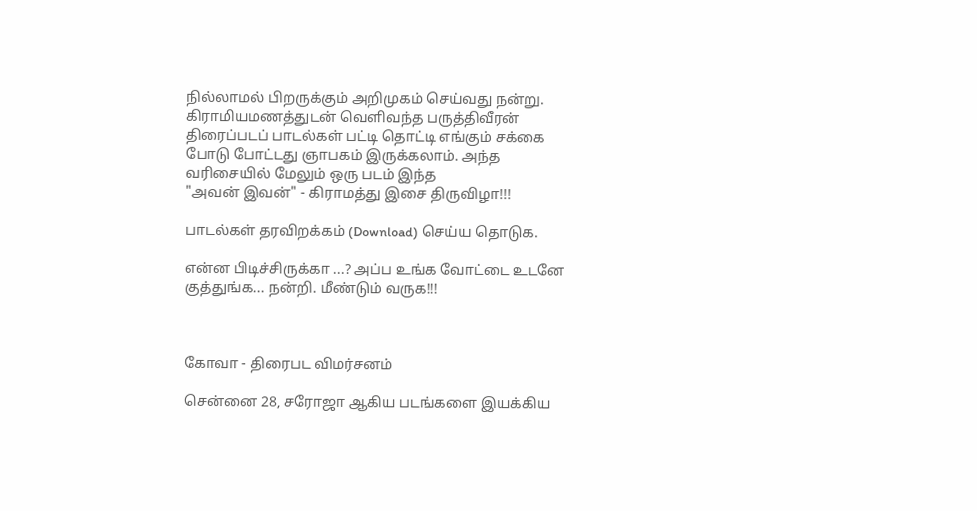நில்லாமல் பிறருக்கும் அறிமுகம் செய்வது நன்று.
கிராமியமணத்துடன் வெளிவந்த பருத்திவீரன் திரைப்படப் பாடல்கள் பட்டி தொட்டி எங்கும் சக்கை போடு போட்டது ஞாபகம் இருக்கலாம். அந்த வரிசையில் மேலும் ஒரு படம் இந்த
"அவன் இவன்" - கிராமத்து இசை திருவிழா!!!

பாடல்கள் தரவிறக்கம் (Download) செய்ய தொடுக.

என்ன பிடிச்சிருக்கா ...? அப்ப உங்க வோட்டை உடனே குத்துங்க... நன்றி. மீண்டும் வருக!!!



கோ‌வா‌ - திரைபட விமர்சனம்

செ‌ன்‌னை‌ 28, சரோ‌ஜா‌ ஆகி‌ய படங்‌களை‌ இயக்‌கி‌ய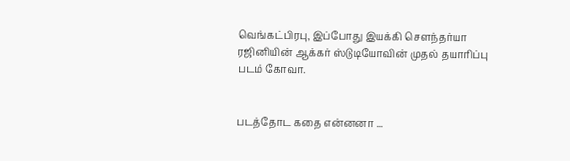வெ‌ங்‌கட்‌பி‌ரபு‌, இப்‌போ‌து இயக்‌கி‌ சௌந்தர்யா ர‌ஜினியின் ஆக்கர் ஸ்டுடியோவின் முதல் தயா‌ரிப்பு படம்‌ கோ‌வா‌.


படத்தோட கதை என்னனா ...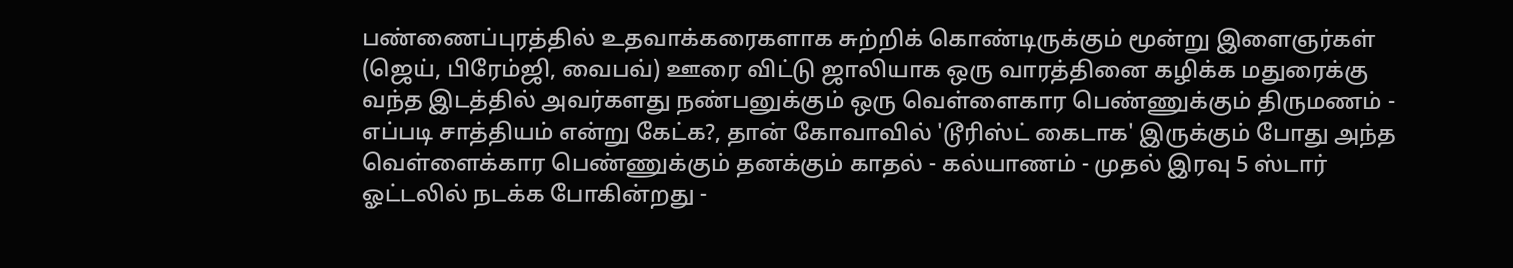பண்ணைப்புரத்தில் உதவாக்கரைகளாக சுற்றிக் கொண்டிருக்கும் மூன்று இளைஞர்கள் (ஜெய், பிரேம்ஜி, வைபவ்) ஊரை விட்டு ஜாலியாக ஒரு வாரத்தினை கழிக்க மதுரைக்கு வந்த இடத்தில் அவர்களது நண்பனுக்கும் ஒரு வெள்ளைகார பெண்ணுக்கும் திருமணம் - எப்படி சாத்தியம் என்று கேட்க?, தான் கோவாவில் 'டூரிஸ்ட் கைடாக' இருக்கும் போது அந்த வெள்ளைக்கார பெண்ணுக்கும் தனக்கும் காதல் - கல்யாணம் - முதல் இரவு 5 ஸ்டார் ஓட்டலில் நடக்க போகின்றது -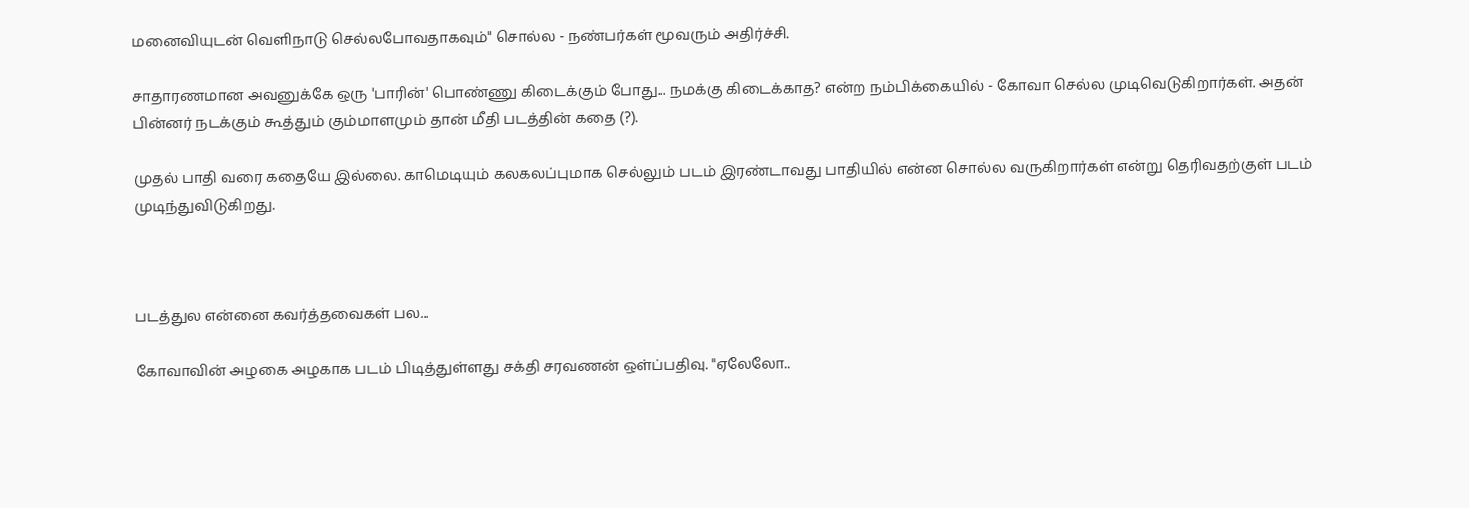மனைவியுடன் வெளிநாடு செல்லபோவதாகவும்" சொல்ல - நண்பர்கள் மூவரும் அதிர்ச்சி.

சாதாரணமான அவனுக்கே ஒரு 'பாரின்' பொண்ணு கிடைக்கும் போது... நமக்கு கிடைக்காத? என்ற நம்பிக்கையில் - கோவா செல்ல முடிவெடுகிறார்கள். அதன் பின்னர் நடக்கும் கூத்தும் கும்மாளமும் தான் மீதி படத்தின் கதை (?).

முதல்‌ பா‌தி வரை கதையே இல்லை. கா‌மெ‌டி‌யு‌ம்‌ கலகலப்‌பு‌மா‌க செ‌ல்‌லும்‌ படம்‌ இரண்‌டா‌வது பா‌தி‌யி‌ல்‌ என்‌ன சொ‌ல்‌ல வருகி‌றா‌ர்‌கள்‌ என்‌று தெ‌ரி‌வதற்‌குள்‌ படம் முடிந்துவிடுகிறது.



படத்துல என்னை கவர்த்தவைகள் பல...

கோ‌வாவி‌ன்‌ அழகை‌‌ அழகா‌க படம்‌ பி‌டி‌த்‌துள்‌ளது சக்‌தி‌ சரவணன்‌ ஒள்‌ப்‌பதி‌வு‌. "ஏலே‌லோ‌..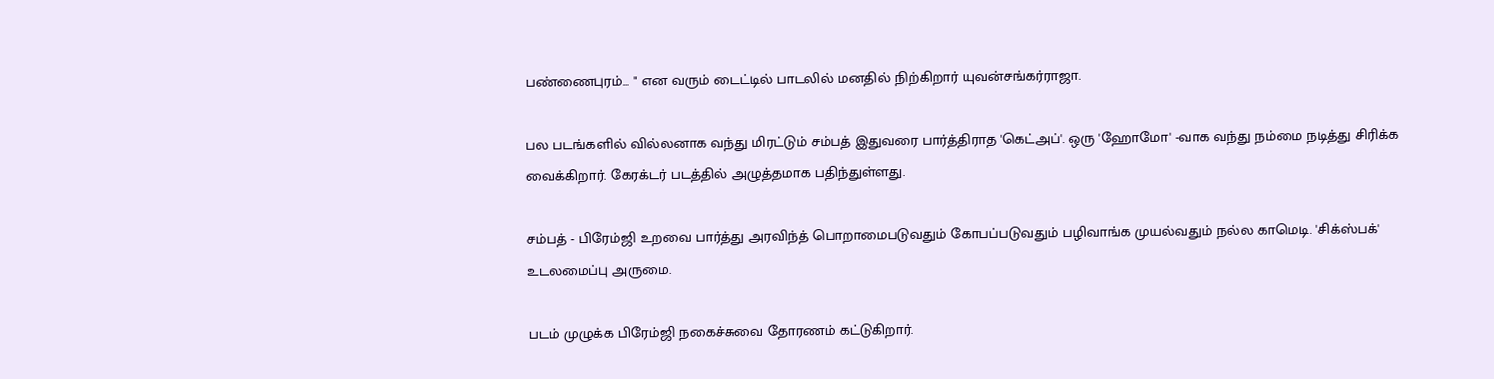பண்‌ணை‌பு‌ரம்‌... " என வரும்‌ டை‌ட்‌டி‌ல்‌ பா‌டலி‌ல்‌ மனதி‌ல்‌ நி‌ற்‌கி‌றா‌ர்‌ யு‌வன்‌சங்‌கர்‌ரா‌ஜா‌.

பல படங்‌களி‌ல்‌ வி‌ல்‌லனா‌க வந்‌து மி‌ரட்‌டும்‌ சம்‌பத் இதுவரை பார்த்திராத 'கெட்அப்'. ஒரு 'ஹோமோ' -வாக வந்து நம்மை நடி‌த்‌து சி‌ரி‌க்‌க வை‌க்‌கி‌றா‌ர்‌. கேரக்டர் படத்தில் அழுத்தமாக பதிந்துள்ளது.

சம்‌பத்‌ - பி‌ரே‌ம்‌ஜி‌ உறவை‌ பா‌ர்‌த்‌து அரவி‌ந்‌த்‌ பொ‌றா‌மை‌படுவதும்‌ கோ‌பப்‌படுவதும்‌ பழிவாங்க முயல்‌வதும்‌ நல்‌ல கா‌மெ‌டி‌. 'சிக்ஸ்பக்' உடலமைப்பு அருமை.

படம்‌ முழுக்‌க பி‌ரே‌ம்‌ஜி‌ நகை‌ச்‌சுவை‌ தோ‌ரணம்‌ கட்‌டுகி‌றா‌ர்‌.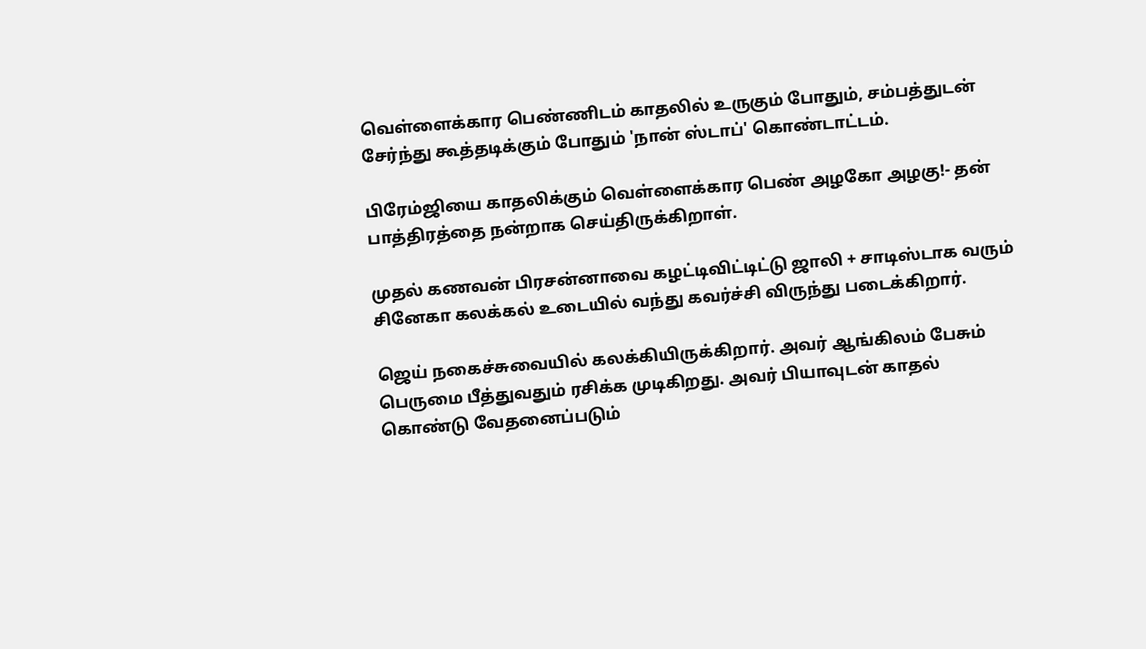வெ‌ள்‌ளை‌க்‌கா‌ர பெ‌ண்‌ணி‌டம்‌ கா‌தலி‌ல்‌ உருகும்‌ போ‌தும்‌, சம்‌பத்‌துடன்‌ சே‌ர்‌ந்‌து கூத்‌தடி‌க்‌கும்‌ போ‌தும்‌ 'நா‌ன்‌ ஸ்‌டா‌ப்' கொ‌ண்‌டா‌ட்‌டம்‌.

பி‌ரே‌ம்‌ஜி‌யை‌ கா‌தலி‌க்‌கும்‌ வெ‌ள்‌ளை‌க்‌கா‌ர பெ‌ண்‌ அழகோ அழகு!- தன்‌ பா‌த்‌தி‌ரத்‌தை‌ நன்‌றா‌க செய்திருக்கிறாள்.

முதல் கணவன் பிரசன்னாவை கழட்டிவிட்டிட்டு ஜாலி + சா‌டி‌ஸ்‌டா‌க வரும்‌ சி‌னே‌கா கலக்‌கல்‌ உடை‌யி‌ல்‌ வந்‌து கவர்‌ச்‌சி‌ வி‌ருந்‌து படை‌க்‌கி‌றா‌ர்‌.

ஜெ‌ய்‌ நகை‌ச்‌சுவை‌யி‌ல்‌ கலக்‌கி‌யி‌ருக்‌கி‌றா‌ர்‌. அவர்‌ ஆங்‌கி‌லம்‌ பே‌சும்‌ பெ‌ருமை‌ பீ‌த்‌துவதும்‌ ரசி‌க்‌க முடி‌கி‌றது. அவர்‌ பி‌யா‌வு‌டன்‌ கா‌தல்‌ கொ‌ண்‌டு வே‌தனை‌ப்‌படும்‌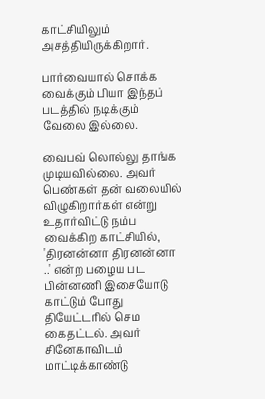கா‌ட்‌சி‌யி‌லும்‌ அசத்‌தி‌யி‌ருக்‌கி‌றா‌ர்‌.

பா‌ர்‌வை‌யா‌ல்‌ சொ‌க்‌க வை‌க்‌கும்‌ பியா இந்தப் படத்தில் நடிக்கும் வேலை இல்லை.

வை‌பவ்‌ லொ‌ல்‌லு தா‌ங்‌க முடி‌யவி‌ல்‌லை‌. அவர்‌ பெ‌ண்‌கள்‌ தன்‌ வலை‌யி‌ல்‌ வி‌ழுகி‌றா‌ர்‌கள்‌ என்‌று உதா‌ர்‌வி‌ட்‌டு நம்‌ப வை‌க்‌கி‌ற கா‌ட்‌சி‌யி‌ல்‌, 'தி‌ரனன்‌னா‌ தி‌ரனன்‌னா‌ ..' என்‌ற பழைய பட பி‌ன்‌னணி‌ இசை‌யோ‌டு கா‌ட்‌டும்‌ போ‌து தி‌யே‌ட்‌டரி‌ல்‌ செ‌ம கை‌தட்‌டல்‌. அவர்‌ சி‌னே‌கா‌வி‌டம்‌ மா‌ட்‌டி‌க்‌கா‌ண்‌டு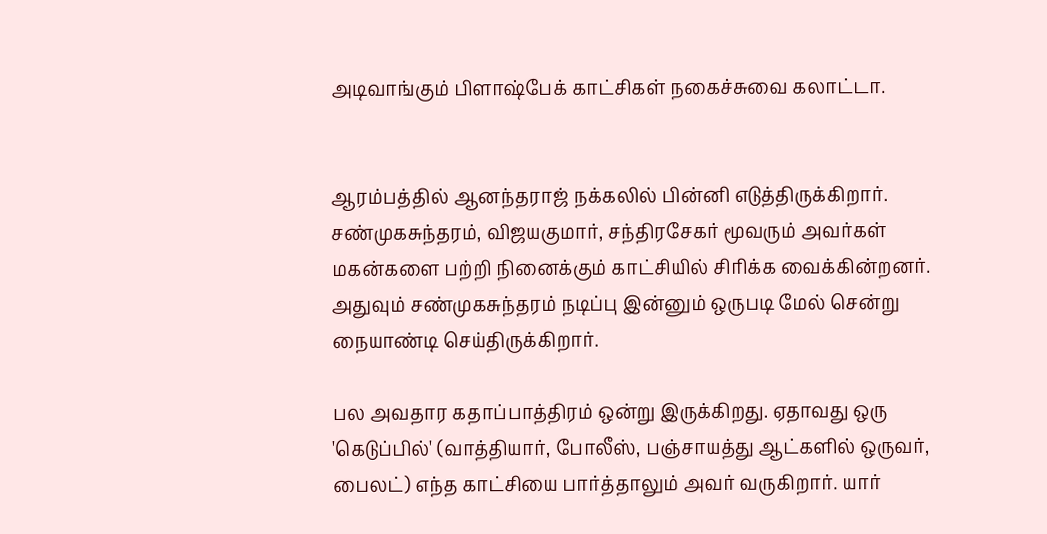அடி‌வா‌ங்‌கும்‌ பி‌ளா‌ஷ்‌பே‌க்‌ கா‌ட்‌சி‌கள்‌ நகை‌ச்‌சுவை‌ கலா‌ட்‌டா‌.


ஆரம்‌பத்‌தி‌ல்‌ ஆனந்‌தரா‌ஜ்‌ நக்கலில் பின்னி எடுத்திருக்கிறார். சண்‌முகசுந்‌தரம்‌, வி‌ஜயகுமா‌ர்‌, சந்‌தி‌ரசே‌கர்‌ மூ‌வரும்‌ அவர்‌கள்‌ மகன்‌களை‌ பற்‌றி‌ நி‌னை‌க்‌கும்‌ கா‌ட்‌சி‌யி‌ல்‌ சி‌ரி‌க்‌க வை‌க்‌கி‌ன்‌றனர்‌. அதுவும் சண்‌முகசுந்‌தரம்‌ நடிப்பு இன்னும் ஒருபடி மேல் சென்று நையாண்டி செய்திருக்கிறார்.

பல அவதார கதாப்பாத்திரம் ஒன்று இருக்கிறது. ஏதாவது ஒரு 'கெடுப்பில்' (வாத்தியார், போலீஸ், பஞ்சாயத்து ஆட்களில் ஒருவர், பைலட்) எந்த காட்சியை பார்த்தாலும் அவர் வருகிறார். யார்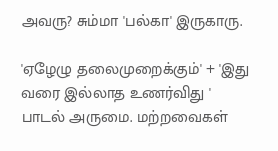அவரு? சும்மா 'பல்கா' இருகாரு.

'ஏழேழு தலைமுறைக்கும்' + 'இது வரை இல்லாத உணர்விது ' பாடல் அருமை. மற்றவைகள்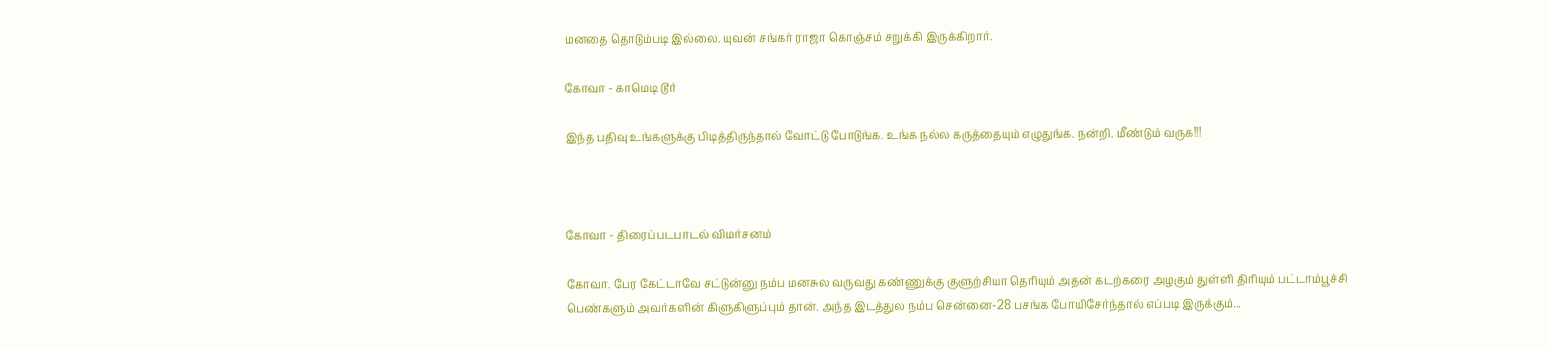மனதை தொடும்படி இல்லை. யுவன் சங்கர் ராஜா கொஞ்சம் சறுக்கி இருக்கிறார்.

கோவா - காமெடி டூர்

இந்த பதிவு உங்களுக்கு பிடித்திருந்தால் வோட்டு போடுங்க. உங்க நல்ல கருத்தையும் எழுதுங்க. நன்றி. மீண்டும் வருக!!!



கோவா - திரைப்படபாடல் விமர்சனம்

கோவா. பேர கேட்டாவே சட்டுன்னு நம்ப மனசுல வருவது கண்ணுக்கு குளுற்சியா தெரியும் அதன் கடற்கரை அழகும் துள்ளி திரியும் பட்டாம்பூச்சி பெண்களும் அவர்களின் கிளுகிளுப்பும் தான். அந்த இடத்துல நம்ப சென்னை-28 பசங்க போயிசேர்ந்தால் எப்படி இருக்கும்...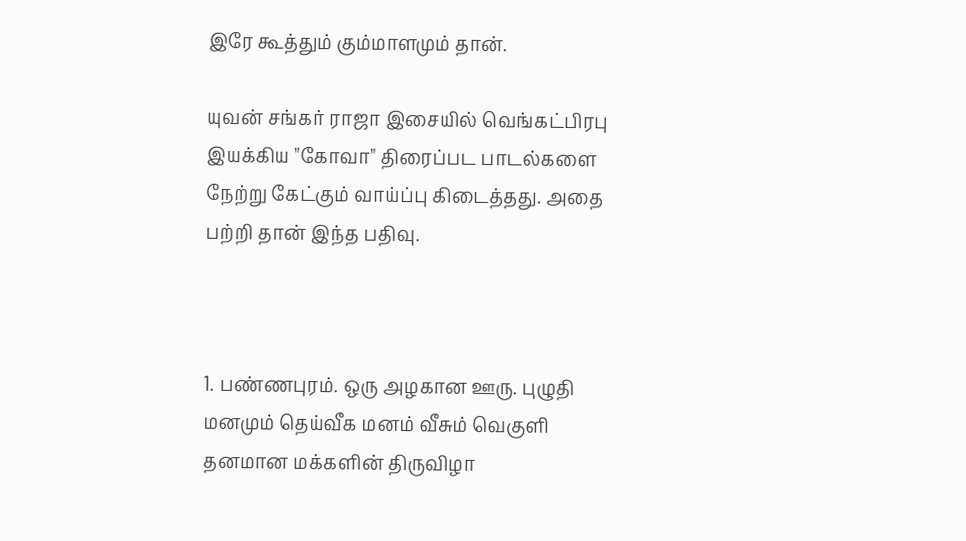இரே கூத்தும் கும்மாளமும் தான்.

யுவன் சங்கர் ராஜா இசையில் வெங்கட்பிரபு இயக்கிய "கோவா" திரைப்பட பாடல்களை நேற்று கேட்கும் வாய்ப்பு கிடைத்தது. அதை பற்றி தான் இந்த பதிவு.



1. பண்ணபுரம். ஒரு அழகான ஊரு. புழுதி மனமும் தெய்வீக மனம் வீசும் வெகுளி தனமான மக்களின் திருவிழா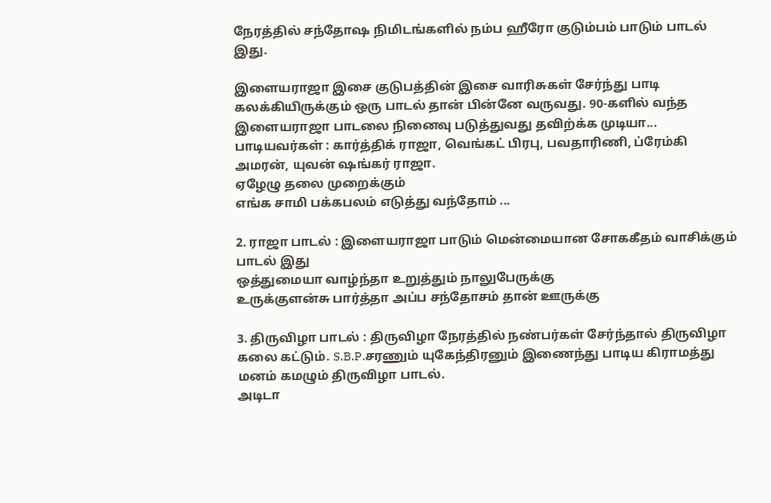நேரத்தில் சந்தோஷ நிமிடங்களில் நம்ப ஹீரோ குடும்பம் பாடும் பாடல் இது.

இளையராஜா இசை குடுபத்தின் இசை வாரிசுகள் சேர்ந்து பாடி கலக்கியிருக்கும் ஒரு பாடல் தான் பின்னே வருவது. 90-களில் வந்த இளையராஜா பாடலை நினைவு படுத்துவது தவிற்க்க முடியா... பாடியவர்கள் : கார்த்திக் ராஜா, வெங்கட் பிரபு, பவதாரிணி, ப்ரேம்கி அமரன், யுவன் ஷங்கர் ராஜா.
ஏழேழு தலை முறைக்கும்
எங்க சாமி பக்கபலம் எடுத்து வந்தோம் ...

2. ராஜா பாடல் : இளையராஜா பாடும் மென்மையான சோககீதம் வாசிக்கும் பாடல் இது
ஒத்துமையா வாழ்ந்தா உறுத்தும் நாலுபேருக்கு
உருக்குளன்சு பார்த்தா அப்ப சந்தோசம் தான் ஊருக்கு

3. திருவிழா பாடல் : திருவிழா நேரத்தில் நண்பர்கள் சேர்ந்தால் திருவிழா கலை கட்டும். S.B.P.சரணும் யுகேந்திரனும் இணைந்து பாடிய கிராமத்து மனம் கமழும் திருவிழா பாடல்.
அடிடா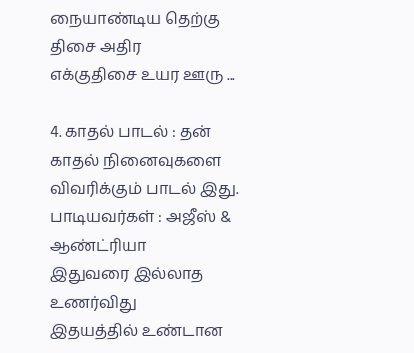நையாண்டிய தெற்கு திசை அதிர
எக்குதிசை உயர ஊரு ...

4. காதல் பாடல் : தன் காதல் நினைவுகளை விவரிக்கும் பாடல் இது. பாடியவர்கள் : அஜீஸ் & ஆண்ட்ரியா
இதுவரை இல்லாத உணர்விது
இதயத்தில் உண்டான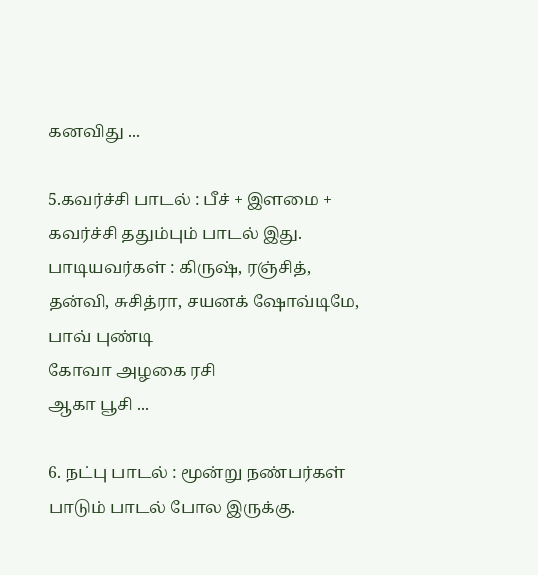கனவிது ...

5.கவர்ச்சி பாடல் : பீச் + இளமை + கவர்ச்சி ததும்பும் பாடல் இது. பாடியவர்கள் : கிருஷ், ரஞ்சித், தன்வி, சுசித்ரா, சயனக் ஷோவ்டிமே, பாவ் புண்டி
கோவா அழகை ரசி
ஆகா பூசி ...

6. நட்பு பாடல் : மூன்று நண்பர்கள் பாடும் பாடல் போல இருக்கு.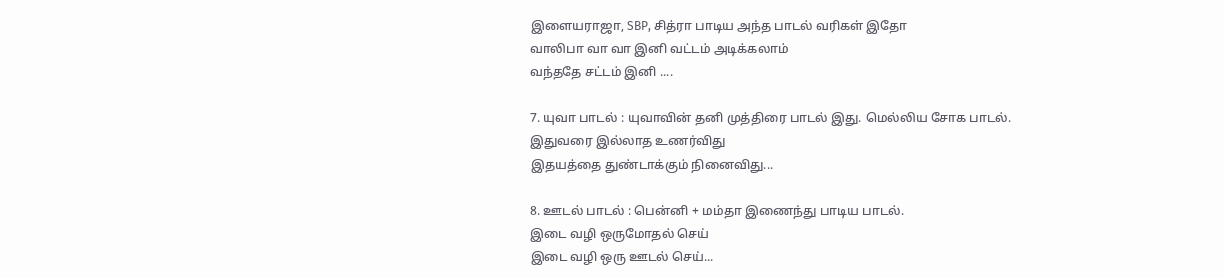இளையராஜா, SBP, சித்ரா பாடிய அந்த பாடல் வரிகள் இதோ
வாலிபா வா வா இனி வட்டம் அடிக்கலாம்
வந்ததே சட்டம் இனி ....

7. யுவா பாடல் : யுவாவின் தனி முத்திரை பாடல் இது. மெல்லிய சோக பாடல்.
இதுவரை இல்லாத உணர்விது
இதயத்தை துண்டாக்கும் நினைவிது...

8. ஊடல் பாடல் : பென்னி + மம்தா இணைந்து பாடிய பாடல்.
இடை வழி ஒருமோதல் செய்
இடை வழி ஒரு ஊடல் செய்...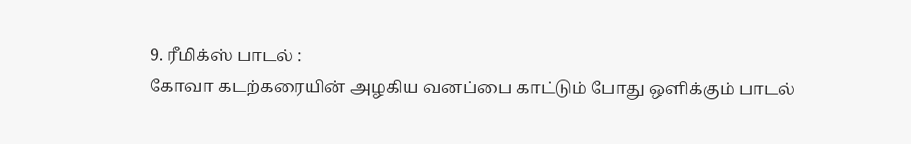9. ரீமிக்ஸ் பாடல் :
கோவா கடற்கரையின் அழகிய வனப்பை காட்டும் போது ஒளிக்கும் பாடல்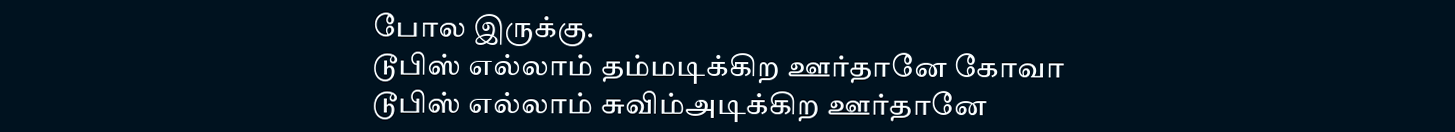போல இருக்கு.
டூபிஸ் எல்லாம் தம்மடிக்கிற ஊர்தானே கோவா
டூபிஸ் எல்லாம் சுவிம்அடிக்கிற ஊர்தானே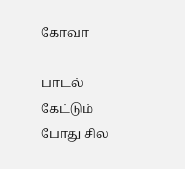கோவா

பாடல் கேட்டும் போது சில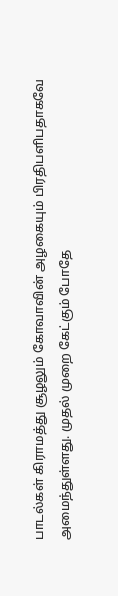பாடல்கள் கிராமத்து சூழலும் கோவாவின் அழகையும் பிரதிபளிபதாகவே அமைந்துள்ளது. முதல் முறை கேட்கும் போதே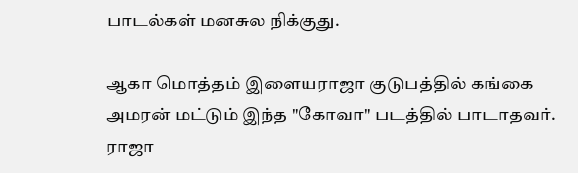பாடல்கள் மனசுல நிக்குது.

ஆகா மொத்தம் இளையராஜா குடுபத்தில் கங்கை அமரன் மட்டும் இந்த "கோவா" படத்தில் பாடாதவர். ராஜா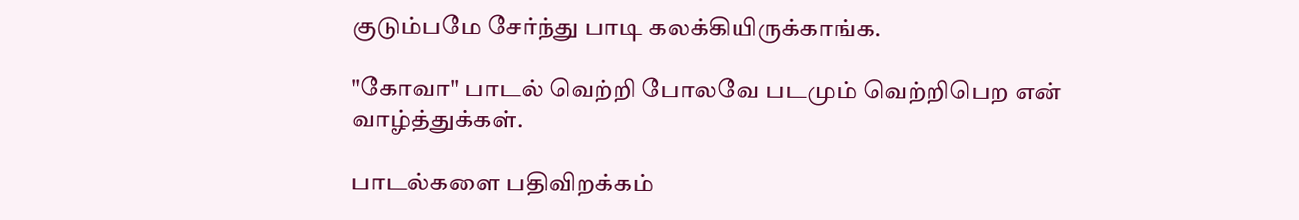குடும்பமே சேர்ந்து பாடி கலக்கியிருக்காங்க.

"கோவா" பாடல் வெற்றி போலவே படமும் வெற்றிபெற என் வாழ்த்துக்கள்.

பாடல்களை பதிவிறக்கம்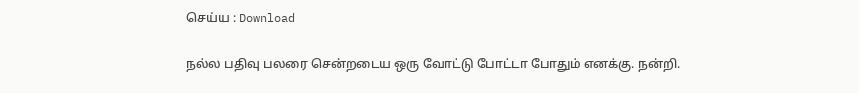செய்ய : Download

நல்ல பதிவு பலரை சென்றடைய ஒரு வோட்டு போட்டா போதும் எனக்கு. நன்றி.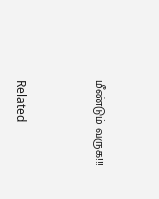மீண்டும் வருக!!!



Related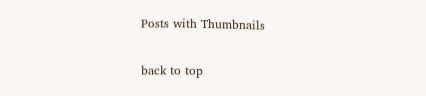Posts with Thumbnails

back to top